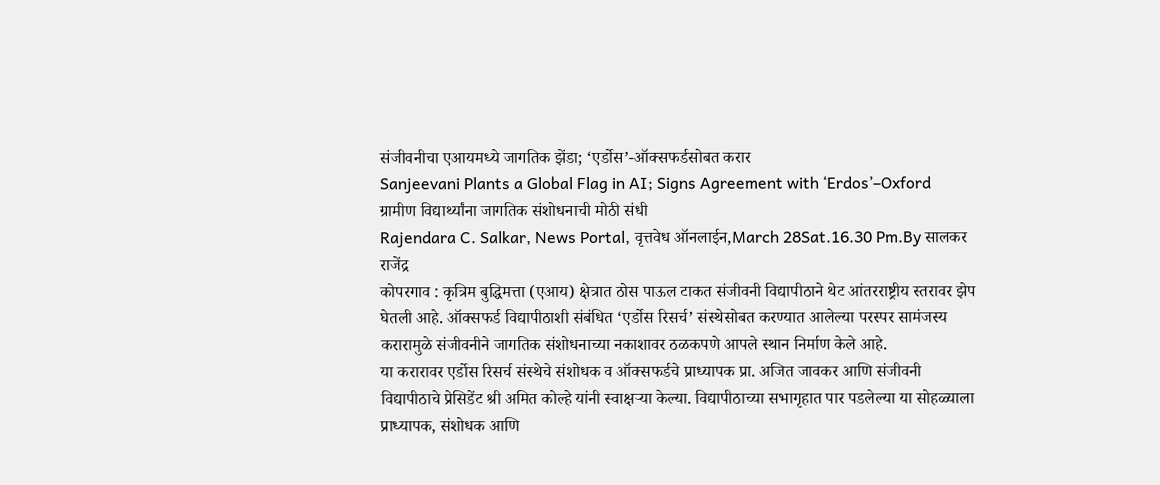संजीवनीचा एआयमध्ये जागतिक झेंडा; ‘एर्डोस’-ऑक्सफर्डसोबत करार
Sanjeevani Plants a Global Flag in AI; Signs Agreement with ‘Erdos’–Oxford
ग्रामीण विद्यार्थ्यांना जागतिक संशोधनाची मोठी संधी
Rajendara C. Salkar, News Portal, वृत्तवेध ऑनलाईन,March 28Sat.16.30 Pm.By सालकर राजेंद्र
कोपरगाव : कृत्रिम बुद्धिमत्ता (एआय) क्षेत्रात ठोस पाऊल टाकत संजीवनी विद्यापीठाने थेट आंतरराष्ट्रीय स्तरावर झेप घेतली आहे. ऑक्सफर्ड विद्यापीठाशी संबंधित ‘एर्डोस रिसर्च’ संस्थेसोबत करण्यात आलेल्या परस्पर सामंजस्य करारामुळे संजीवनीने जागतिक संशोधनाच्या नकाशावर ठळकपणे आपले स्थान निर्माण केले आहे.
या करारावर एर्डोस रिसर्च संस्थेचे संशोधक व ऑक्सफर्डचे प्राध्यापक प्रा. अजित जावकर आणि संजीवनी विद्यापीठाचे प्रेसिडेंट श्री अमित कोल्हे यांनी स्वाक्षऱ्या केल्या. विद्यापीठाच्या सभागृहात पार पडलेल्या या सोहळ्याला प्राध्यापक, संशोधक आणि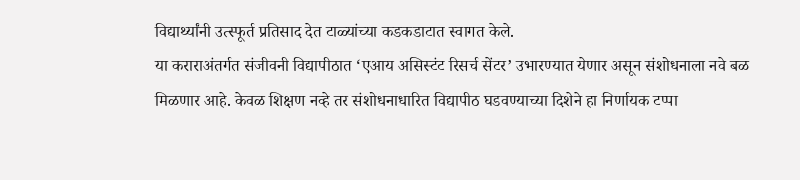विद्यार्थ्यांनी उत्स्फूर्त प्रतिसाद देत टाळ्यांच्या कडकडाटात स्वागत केले.
या कराराअंतर्गत संजीवनी विद्यापीठात ‘एआय असिस्टंट रिसर्च सेंटर’ उभारण्यात येणार असून संशोधनाला नवे बळ मिळणार आहे. केवळ शिक्षण नव्हे तर संशोधनाधारित विद्यापीठ घडवण्याच्या दिशेने हा निर्णायक टप्पा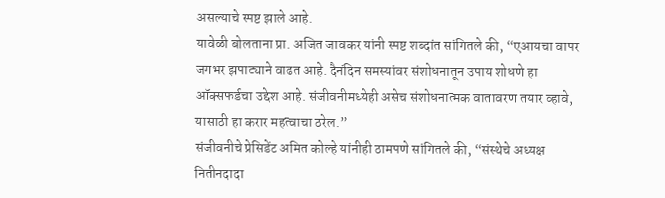असल्याचे स्पष्ट झाले आहे.
यावेळी बोलताना प्रा. अजित जावकर यांनी स्पष्ट शब्दांत सांगितले की, “एआयचा वापर जगभर झपाट्याने वाढत आहे. दैनंदिन समस्यांवर संशोधनातून उपाय शोधणे हा ऑक्सफर्डचा उद्देश आहे. संजीवनीमध्येही असेच संशोधनात्मक वातावरण तयार व्हावे, यासाठी हा करार महत्वाचा ठरेल.”
संजीवनीचे प्रेसिडेंट अमित कोल्हे यांनीही ठामपणे सांगितले की, “संस्थेचे अध्यक्ष नितीनदादा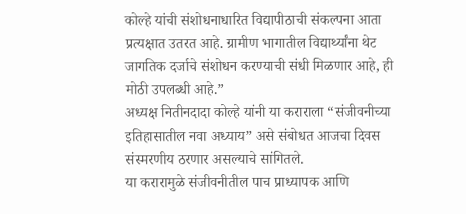कोल्हे यांची संशोधनाधारित विद्यापीठाची संकल्पना आता प्रत्यक्षात उतरत आहे. ग्रामीण भागातील विद्यार्थ्यांना थेट जागतिक दर्जाचे संशोधन करण्याची संधी मिळणार आहे, ही मोठी उपलब्धी आहे.”
अध्यक्ष नितीनदादा कोल्हे यांनी या कराराला “संजीवनीच्या इतिहासातील नवा अध्याय” असे संबोधत आजचा दिवस संस्मरणीय ठरणार असल्याचे सांगितले.
या करारामुळे संजीवनीतील पाच प्राध्यापक आणि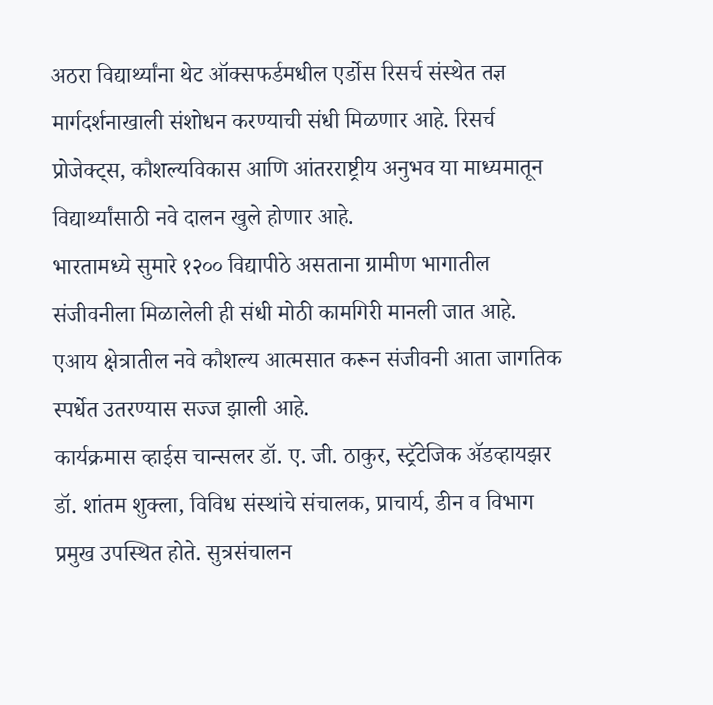अठरा विद्यार्थ्यांना थेट ऑक्सफर्डमधील एर्डोस रिसर्च संस्थेत तज्ञ मार्गदर्शनाखाली संशोधन करण्याची संधी मिळणार आहे. रिसर्च प्रोजेक्ट्स, कौशल्यविकास आणि आंतरराष्ट्रीय अनुभव या माध्यमातून विद्यार्थ्यांसाठी नवे दालन खुले होणार आहे.
भारतामध्ये सुमारे १२०० विद्यापीठे असताना ग्रामीण भागातील संजीवनीला मिळालेली ही संधी मोठी कामगिरी मानली जात आहे. एआय क्षेत्रातील नवे कौशल्य आत्मसात करून संजीवनी आता जागतिक स्पर्धेत उतरण्यास सज्ज झाली आहे.
कार्यक्रमास व्हाईस चान्सलर डॉ. ए. जी. ठाकुर, स्ट्रॅटेजिक ॲडव्हायझर डॉ. शांतम शुक्ला, विविध संस्थांचे संचालक, प्राचार्य, डीन व विभाग प्रमुख उपस्थित होते. सुत्रसंचालन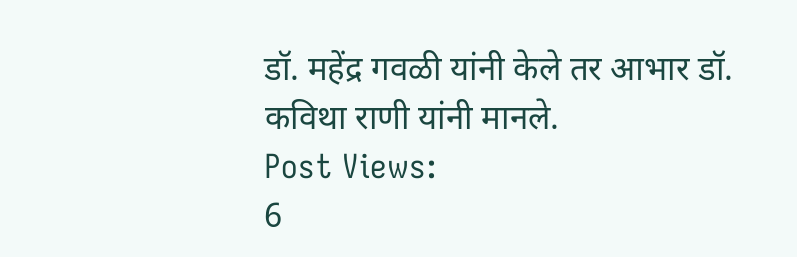डॉ. महेंद्र गवळी यांनी केले तर आभार डॉ. कविथा राणी यांनी मानले.
Post Views:
6